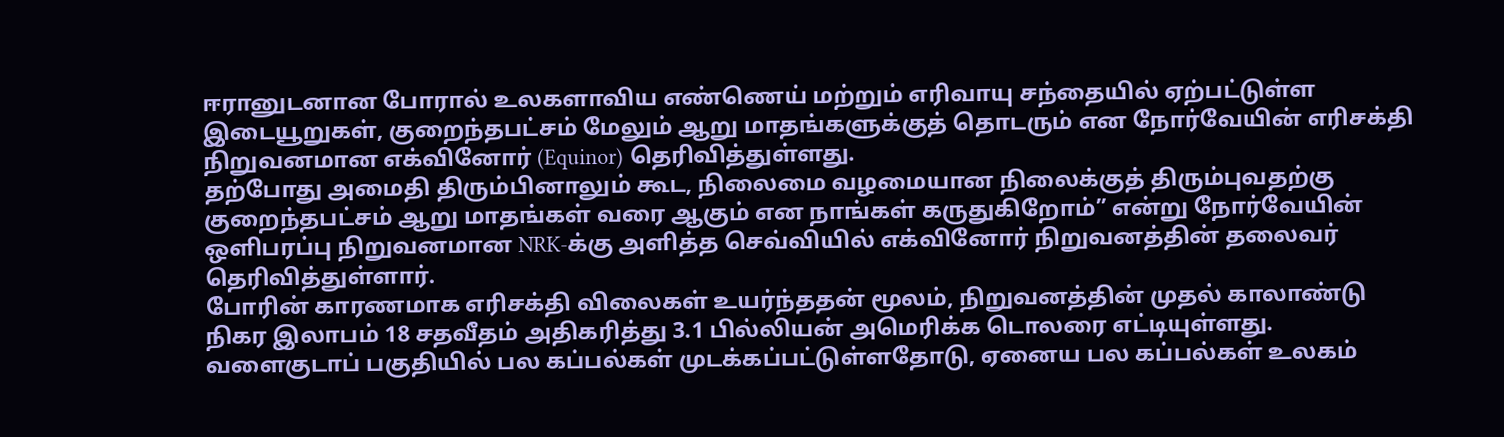ஈரானுடனான போரால் உலகளாவிய எண்ணெய் மற்றும் எரிவாயு சந்தையில் ஏற்பட்டுள்ள இடையூறுகள், குறைந்தபட்சம் மேலும் ஆறு மாதங்களுக்குத் தொடரும் என நோர்வேயின் எரிசக்தி நிறுவனமான எக்வினோர் (Equinor) தெரிவித்துள்ளது.
தற்போது அமைதி திரும்பினாலும் கூட, நிலைமை வழமையான நிலைக்குத் திரும்புவதற்கு குறைந்தபட்சம் ஆறு மாதங்கள் வரை ஆகும் என நாங்கள் கருதுகிறோம்” என்று நோர்வேயின் ஒளிபரப்பு நிறுவனமான NRK-க்கு அளித்த செவ்வியில் எக்வினோர் நிறுவனத்தின் தலைவர் தெரிவித்துள்ளார்.
போரின் காரணமாக எரிசக்தி விலைகள் உயர்ந்ததன் மூலம், நிறுவனத்தின் முதல் காலாண்டு நிகர இலாபம் 18 சதவீதம் அதிகரித்து 3.1 பில்லியன் அமெரிக்க டொலரை எட்டியுள்ளது.
வளைகுடாப் பகுதியில் பல கப்பல்கள் முடக்கப்பட்டுள்ளதோடு, ஏனைய பல கப்பல்கள் உலகம்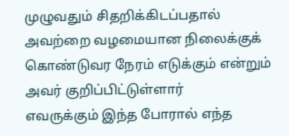முழுவதும் சிதறிக்கிடப்பதால் அவற்றை வழமையான நிலைக்குக் கொண்டுவர நேரம் எடுக்கும் என்றும் அவர் குறிப்பிட்டுள்ளார்
எவருக்கும் இந்த போரால் எந்த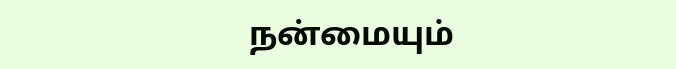நன்மையும்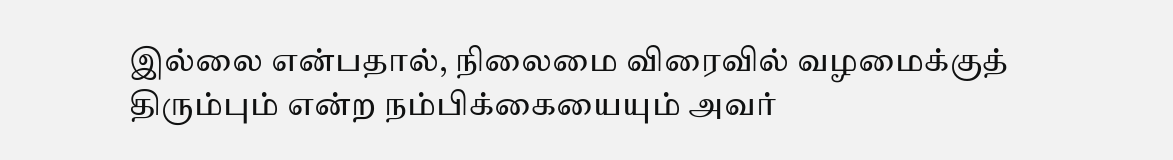இல்லை என்பதால், நிலைமை விரைவில் வழமைக்குத் திரும்பும் என்ற நம்பிக்கையையும் அவர்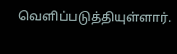வெளிப்படுத்தியுள்ளார்.